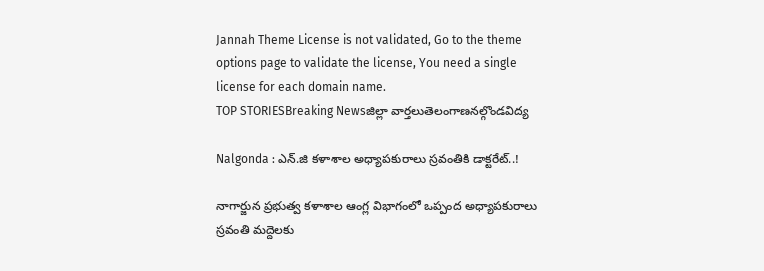Jannah Theme License is not validated, Go to the theme options page to validate the license, You need a single license for each domain name.
TOP STORIESBreaking Newsజిల్లా వార్తలుతెలంగాణనల్గొండవిద్య

Nalgonda : ఎన్.జి కళాశాల అధ్యాపకురాలు స్రవంతికి డాక్టరేట్..!

నాగార్జున ప్రభుత్వ కళాశాల ఆంగ్ల విభాగంలో ఒప్పంద అధ్యాపకురాలు స్రవంతి మద్దెలకు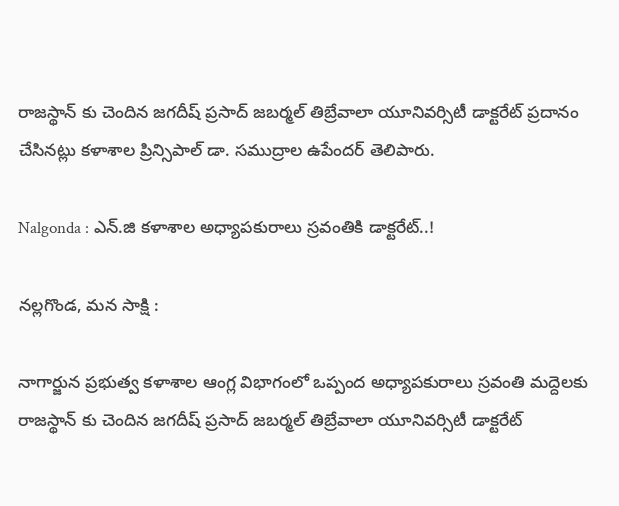రాజస్థాన్ కు చెందిన జగదీష్ ప్రసాద్ జబర్మల్ తిబ్రేవాలా యూనివర్సిటీ డాక్టరేట్ ప్రదానం చేసినట్లు కళాశాల ప్రిన్సిపాల్ డా. సముద్రాల ఉపేందర్ తెలిపారు.

Nalgonda : ఎన్.జి కళాశాల అధ్యాపకురాలు స్రవంతికి డాక్టరేట్..!

నల్లగొండ, మన సాక్షి :

నాగార్జున ప్రభుత్వ కళాశాల ఆంగ్ల విభాగంలో ఒప్పంద అధ్యాపకురాలు స్రవంతి మద్దెలకు రాజస్థాన్ కు చెందిన జగదీష్ ప్రసాద్ జబర్మల్ తిబ్రేవాలా యూనివర్సిటీ డాక్టరేట్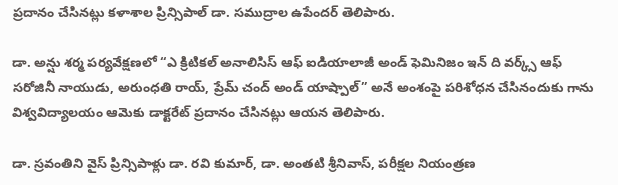ప్రదానం చేసినట్లు కళాశాల ప్రిన్సిపాల్ డా. సముద్రాల ఉపేందర్ తెలిపారు.

డా. అన్షు శర్మ పర్యవేక్షణలో “ఎ క్రిటికల్ అనాలిసిస్ ఆఫ్ ఐడియాలాజీ అండ్ ఫెమినిజం ఇన్ ది వర్క్స్ ఆఫ్ సరోజినీ నాయుడు, అరుంధతి రాయ్, ప్రేమ్ చంద్ అండ్ యాష్పాల్” అనే అంశంపై పరిశోధన చేసినందుకు గాను విశ్వవిద్యాలయం ఆమెకు డాక్టరేట్ ప్రదానం చేసినట్లు ఆయన తెలిపారు.

డా. స్రవంతిని వైస్ ప్రిన్సిపాళ్లు డా. రవి కుమార్, డా. అంతటి శ్రీనివాస్, పరీక్షల నియంత్రణ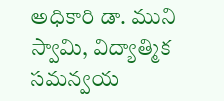అధికారి డా. ముని స్వామి, విద్యాత్మిక సమన్వయ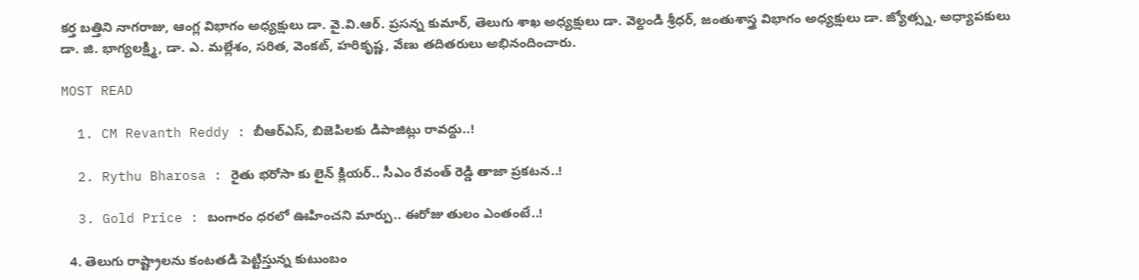కర్త బత్తిని నాగరాజు, ఆంగ్ల విభాగం అధ్యక్షులు డా. వై.వి.ఆర్. ప్రసన్న కుమార్, తెలుగు శాఖ అధ్యక్షులు డా. వెల్దండి శ్రీధర్, జంతుశాస్త్ర విభాగం అధ్యక్షులు డా. జ్యోత్స్న, అధ్యాపకులు డా. జి. భాగ్యలక్ష్మి, డా. ఎ. మల్లేశం, సరిత, వెంకట్, హరికృష్ణ, వేణు తదితరులు అభినందించారు.

MOST READ

  1. CM Revanth Reddy : బీఆర్ఎస్, బిజెపిలకు డిపాజిట్లు రావద్దు..!

  2. Rythu Bharosa : రైతు భరోసా కు లైన్ క్లియర్.. సీఎం రేవంత్ రెడ్డి తాజా ప్రకటన..!

  3. Gold Price : బంగారం ధరలో ఊహించని మార్పు.. ఈరోజు తులం ఎంతంటే..!

  4. తెలుగు రాష్ట్రాలను కంటతడి పెట్టిస్తున్న కుటుంబం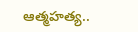ఆత్మహత్య..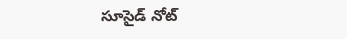సూసైడ్ నోట్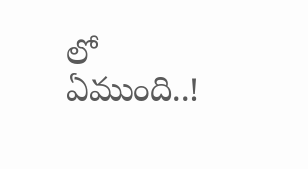లో ఏముంది..!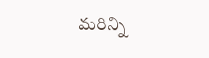మరిన్ని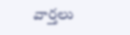వార్తలు